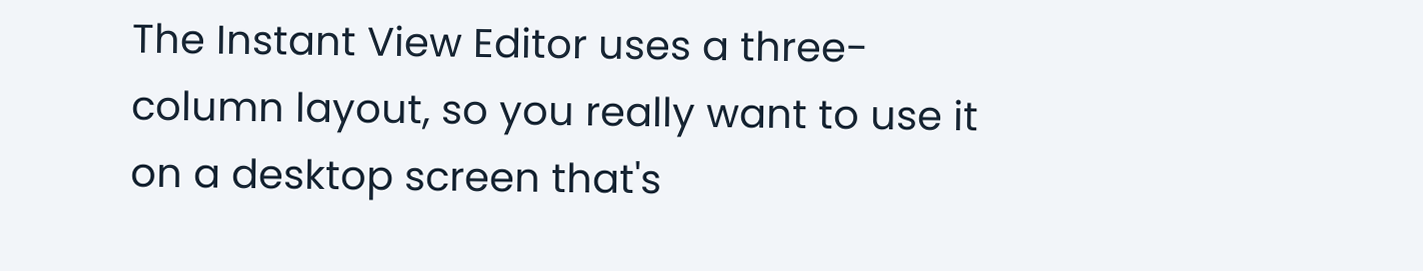The Instant View Editor uses a three-column layout, so you really want to use it on a desktop screen that's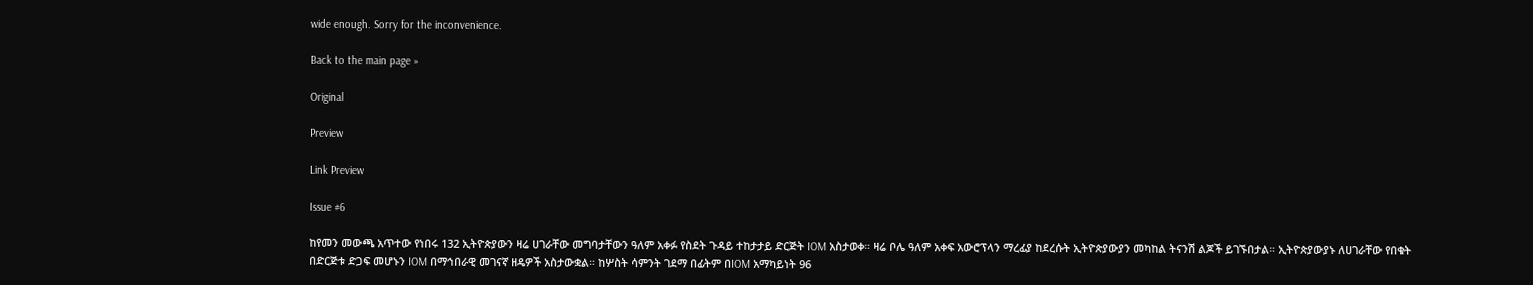wide enough. Sorry for the inconvenience.

Back to the main page »

Original

Preview

Link Preview

Issue #6

ከየመን መውጫ አጥተው የነበሩ 132 ኢትዮጵያውን ዛሬ ሀገራቸው መግባታቸውን ዓለም አቀፉ የስደት ጉዳይ ተከታታይ ድርጅት IOM አስታወቀ። ዛሬ ቦሌ ዓለም አቀፍ አውሮፕላን ማረፊያ ከደረሱት ኢትዮጵያውያን መካከል ትናንሽ ልጆች ይገኙበታል። ኢትዮጵያውያኑ ለሀገራቸው የበቁት በድርጅቱ ድጋፍ መሆኑን IOM በማኅበራዊ መገናኛ ዘዴዎች አስታውቋል። ከሦስት ሳምንት ገደማ በፊትም በIOM አማካይነት 96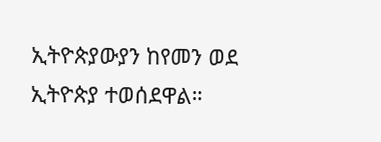ኢትዮጵያውያን ከየመን ወደ ኢትዮጵያ ተወሰደዋል።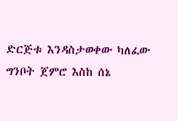ድርጅቱ እንዳስታወቀው ካለፈው ግንቦት ጀምሮ እስከ ሰኔ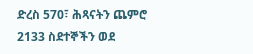ድረስ 570፣ ሕጻናትን ጨምሮ 2133 ስደተኞችን ወደ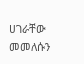ሀገራቸው መመለሱን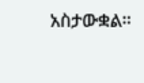አስታውቋል።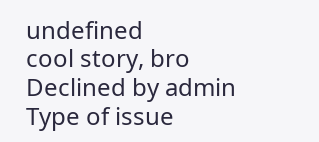undefined
cool story, bro
Declined by admin
Type of issue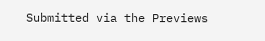Submitted via the Previews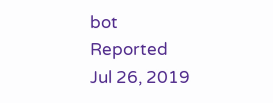bot
Reported
Jul 26, 2019